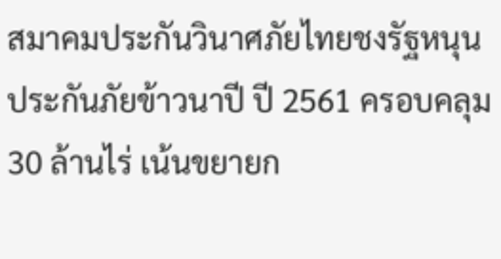สมาคมประกันวินาศภัยไทยชงรัฐหนุนประกันภัยข้าวนาปี ปี 2561 ครอบคลุม 30 ล้านไร่ เน้นขยายก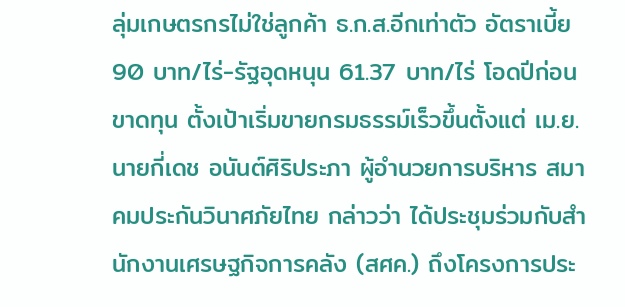ลุ่มเกษตรกรไม่ใช่ลูกค้า ธ.ก.ส.อีกเท่าตัว อัตราเบี้ย 90 บาท/ไร่-รัฐอุดหนุน 61.37 บาท/ไร่ โอดปีก่อนขาดทุน ตั้งเป้าเริ่มขายกรมธรรม์เร็วขึ้นตั้งแต่ เม.ย.
นายกี่เดช อนันต์ศิริประภา ผู้อำนวยการบริหาร สมาคมประกันวินาศภัยไทย กล่าวว่า ได้ประชุมร่วมกับสำนักงานเศรษฐกิจการคลัง (สศค.) ถึงโครงการประ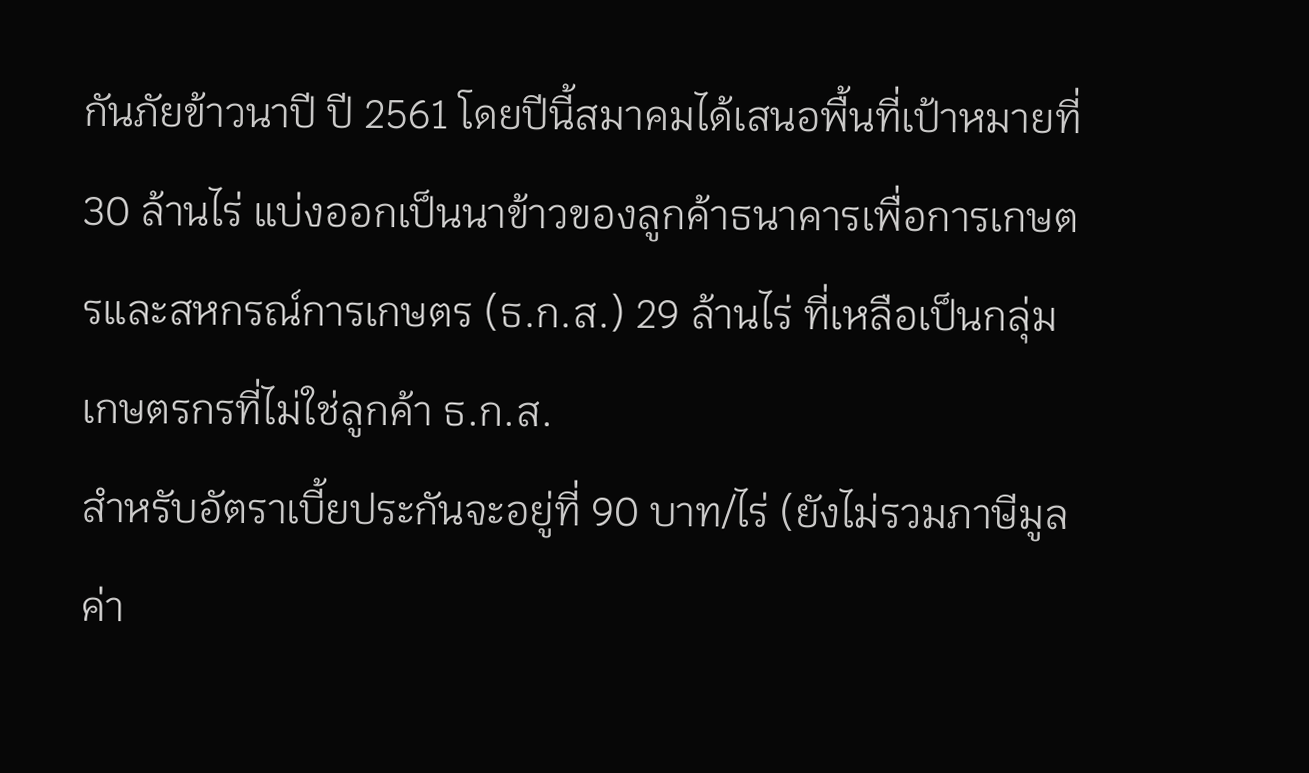กันภัยข้าวนาปี ปี 2561 โดยปีนี้สมาคมได้เสนอพื้นที่เป้าหมายที่ 30 ล้านไร่ แบ่งออกเป็นนาข้าวของลูกค้าธนาคารเพื่อการเกษตรและสหกรณ์การเกษตร (ธ.ก.ส.) 29 ล้านไร่ ที่เหลือเป็นกลุ่มเกษตรกรที่ไม่ใช่ลูกค้า ธ.ก.ส.
สำหรับอัตราเบี้ยประกันจะอยู่ที่ 90 บาท/ไร่ (ยังไม่รวมภาษีมูลค่า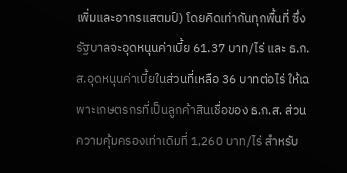เพิ่มและอากรแสตมป์) โดยคิดเท่ากันทุกพื้นที่ ซึ่งรัฐบาลจะอุดหนุนค่าเบี้ย 61.37 บาท/ไร่ และ ธ.ก.ส.อุดหนุนค่าเบี้ยในส่วนที่เหลือ 36 บาทต่อไร่ ให้เฉพาะเกษตรกรที่เป็นลูกค้าสินเชื่อของ ธ.ก.ส. ส่วนความคุ้มครองเท่าเดิมที่ 1,260 บาท/ไร่ สำหรับ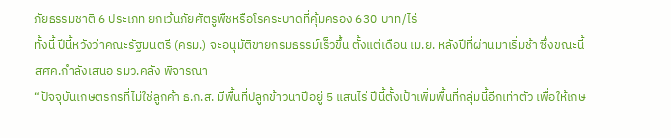ภัยธรรมชาติ 6 ประเภท ยกเว้นภัยศัตรูพืชหรือโรคระบาดที่คุ้มครอง 630 บาท/ไร่
ทั้งนี้ ปีนี้หวังว่าคณะรัฐมนตรี (ครม.) จะอนุมัติขายกรมธรรม์เร็วขึ้น ตั้งแต่เดือน เม.ย. หลังปีที่ผ่านมาเริ่มช้า ซึ่งขณะนี้ สศค.กำลังเสนอ รมว.คลัง พิจารณา
“ปัจจุบันเกษตรกรที่ไม่ใช่ลูกค้า ธ.ก.ส. มีพื้นที่ปลูกข้าวนาปีอยู่ 5 แสนไร่ ปีนี้ตั้งเป้าเพิ่มพื้นที่กลุ่มนี้อีกเท่าตัว เพื่อให้เกษ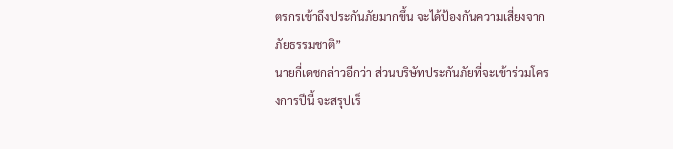ตรกรเข้าถึงประกันภัยมากขึ้น จะได้ป้องกันความเสี่ยงจากภัยธรรมชาติ”
นายกี่เดชกล่าวอีกว่า ส่วนบริษัทประกันภัยที่จะเข้าร่วมโครงการปีนี้ จะสรุปเร็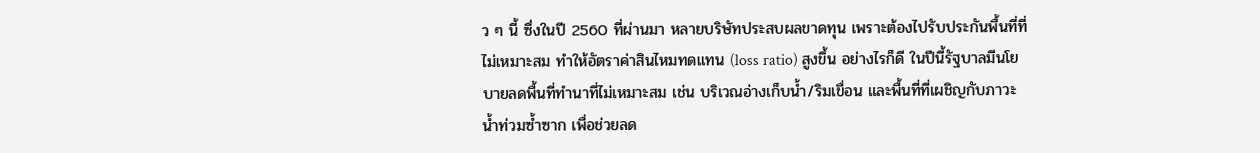ว ๆ นี้ ซึ่งในปี 2560 ที่ผ่านมา หลายบริษัทประสบผลขาดทุน เพราะต้องไปรับประกันพื้นที่ที่ไม่เหมาะสม ทำให้อัตราค่าสินไหมทดแทน (loss ratio) สูงขึ้น อย่างไรก็ดี ในปีนี้รัฐบาลมีนโยบายลดพื้นที่ทำนาที่ไม่เหมาะสม เช่น บริเวณอ่างเก็บน้ำ/ริมเขื่อน และพื้นที่ที่เผชิญกับภาวะน้ำท่วมซ้ำซาก เพื่อช่วยลด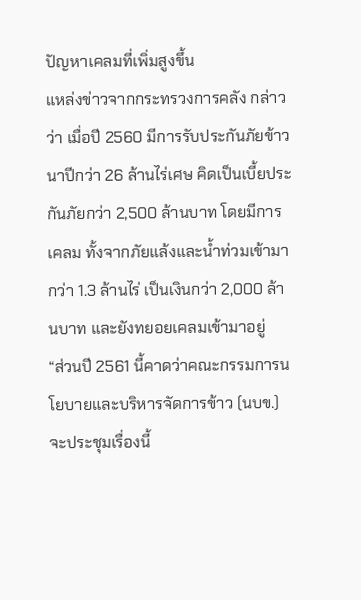ปัญหาเคลมที่เพิ่มสูงขึ้น
แหล่งข่าวจากกระทรวงการคลัง กล่าวว่า เมื่อปี 2560 มีการรับประกันภัยข้าวนาปีกว่า 26 ล้านไร่เศษ คิดเป็นเบี้ยประกันภัยกว่า 2,500 ล้านบาท โดยมีการเคลม ทั้งจากภัยแล้งและน้ำท่วมเข้ามากว่า 1.3 ล้านไร่ เป็นเงินกว่า 2,000 ล้านบาท และยังทยอยเคลมเข้ามาอยู่
“ส่วนปี 2561 นี้คาดว่าคณะกรรมการนโยบายและบริหารจัดการข้าว (นบข.) จะประชุมเรื่องนี้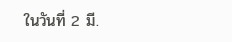ในวันที่ 2 มี.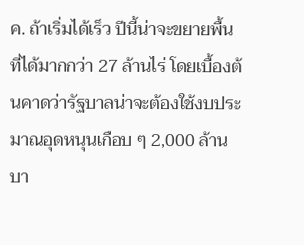ค. ถ้าเริ่มได้เร็ว ปีนี้น่าจะขยายพื้นที่ได้มากกว่า 27 ล้านไร่ โดยเบื้องต้นคาดว่ารัฐบาลน่าจะต้องใช้งบประมาณอุดหนุนเกือบ ๆ 2,000 ล้านบา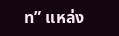ท” แหล่ง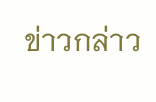ข่าวกล่าว